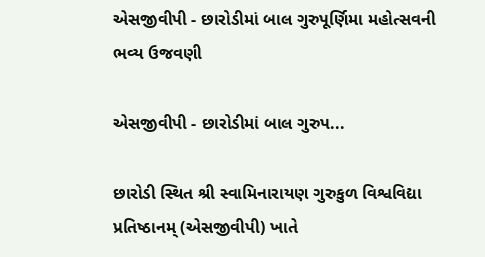એસજીવીપી - છારોડીમાં બાલ ગુરુપૂર્ણિમા મહોત્સવની ભવ્ય ઉજવણી

એસજીવીપી - છારોડીમાં બાલ ગુરુપ...

છારોડી સ્થિત શ્રી સ્વામિનારાયણ ગુરુકુળ વિશ્વવિદ્યા પ્રતિષ્ઠાનમ્ (એસજીવીપી) ખાતે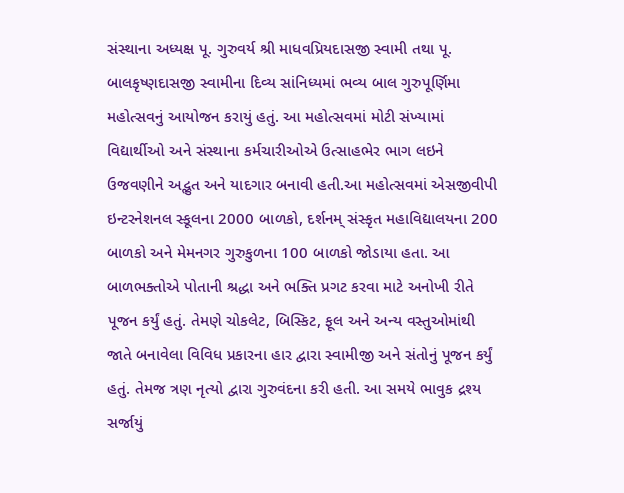સંસ્થાના અધ્યક્ષ પૂ. ગુરુવર્ય શ્રી માધવપ્રિયદાસજી સ્વામી તથા પૂ. બાલકૃષ્ણદાસજી સ્વામીના દિવ્ય સાંનિધ્યમાં ભવ્ય બાલ ગુરુપૂર્ણિમા મહોત્સવનું આયોજન કરાયું હતું. આ મહોત્સવમાં મોટી સંખ્યામાં વિદ્યાર્થીઓ અને સંસ્થાના કર્મચારીઓએ ઉત્સાહભેર ભાગ લઇને ઉજવણીને અદ્ભુત અને યાદગાર બનાવી હતી.આ મહોત્સવમાં એસજીવીપી ઇન્ટરનેશનલ સ્કૂલના 2000 બાળકો, દર્શનમ્ સંસ્કૃત મહાવિદ્યાલયના 200 બાળકો અને મેમનગર ગુરુકુળના 100 બાળકો જોડાયા હતા. આ બાળભક્તોએ પોતાની શ્રદ્ધા અને ભક્તિ પ્રગટ કરવા માટે અનોખી રીતે પૂજન કર્યું હતું. તેમણે ચોકલેટ, બિસ્કિટ, ફૂલ અને અન્ય વસ્તુઓમાંથી જાતે બનાવેલા વિવિધ પ્રકારના હાર દ્વારા સ્વામીજી અને સંતોનું પૂજન કર્યું હતું. તેમજ ત્રણ નૃત્યો દ્વારા ગુરુવંદના કરી હતી. આ સમયે ભાવુક દ્રશ્ય સર્જાયું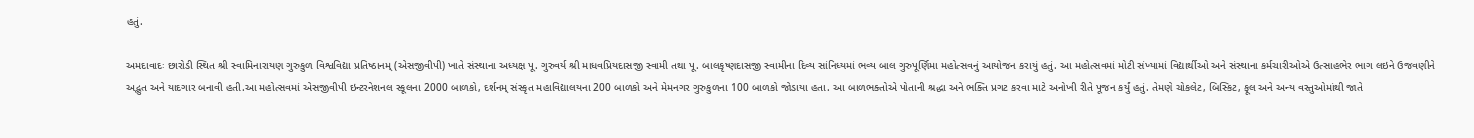હતું.

અમદાવાદઃ છારોડી સ્થિત શ્રી સ્વામિનારાયણ ગુરુકુળ વિશ્વવિદ્યા પ્રતિષ્ઠાનમ્ (એસજીવીપી) ખાતે સંસ્થાના અધ્યક્ષ પૂ. ગુરુવર્ય શ્રી માધવપ્રિયદાસજી સ્વામી તથા પૂ. બાલકૃષ્ણદાસજી સ્વામીના દિવ્ય સાંનિધ્યમાં ભવ્ય બાલ ગુરુપૂર્ણિમા મહોત્સવનું આયોજન કરાયું હતું. આ મહોત્સવમાં મોટી સંખ્યામાં વિદ્યાર્થીઓ અને સંસ્થાના કર્મચારીઓએ ઉત્સાહભેર ભાગ લઇને ઉજવણીને અદ્ભુત અને યાદગાર બનાવી હતી.આ મહોત્સવમાં એસજીવીપી ઇન્ટરનેશનલ સ્કૂલના 2000 બાળકો, દર્શનમ્ સંસ્કૃત મહાવિદ્યાલયના 200 બાળકો અને મેમનગર ગુરુકુળના 100 બાળકો જોડાયા હતા. આ બાળભક્તોએ પોતાની શ્રદ્ધા અને ભક્તિ પ્રગટ કરવા માટે અનોખી રીતે પૂજન કર્યું હતું. તેમણે ચોકલેટ, બિસ્કિટ, ફૂલ અને અન્ય વસ્તુઓમાંથી જાતે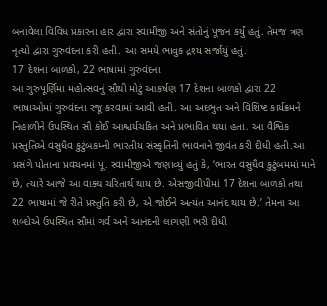બનાવેલા વિવિધ પ્રકારના હાર દ્વારા સ્વામીજી અને સંતોનું પૂજન કર્યું હતું. તેમજ ત્રણ નૃત્યો દ્વારા ગુરુવંદના કરી હતી. આ સમયે ભાવુક દ્રશ્ય સર્જાયું હતું.
17 દેશના બાળકો, 22 ભાષામાં ગુરુવંદના
આ ગુરુપૂર્ણિમા મહોત્સવનું સૌથી મોટું આકર્ષણ 17 દેશના બાળકો દ્વારા 22 ભાષાઓમાં ગુરુવંદના રજૂ કરવામાં આવી હતી. આ અદભુત અને વિશિષ્ટ કાર્યક્રમને નિહાળીને ઉપસ્થિત સૌ કોઈ આશ્ચર્યચકિત અને પ્રભાવિત થયા હતા. આ વૈશ્વિક પ્રસ્તુતિએ વસુધૈવ કુટુંબકમ્ની ભારતીય સંસ્કૃતિની ભાવનાને જીવંત કરી દીધી હતી.આ પ્રસંગે પોતાના પ્રવચનમાં પૂ. સ્વામીજીએ જણાવ્યું હતું કે, ‘ભારત વસુધૈવ કુટુંબમમાં માને છે, ત્યારે આજે આ વાક્ય ચરિતાર્થ થાય છે. એસજીવીપીમાં 17 દેશના બાળકો તથા 22 ભાષામાં જે રીતે પ્રસ્તુતિ કરી છે, એ જોઈને અત્યંત આનંદ થાય છે.’ તેમના આ શબ્દોએ ઉપસ્થિત સૌમાં ગર્વ અને આનંદની લાગણી ભરી દીધી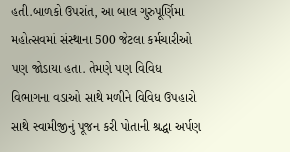હતી.બાળકો ઉપરાંત, આ બાલ ગુરુપૂર્ણિમા મહોત્સવમાં સંસ્થાના 500 જેટલા કર્મચારીઓ પણ જોડાયા હતા. તેમણે પણ વિવિધ વિભાગના વડાઓ સાથે મળીને વિવિધ ઉપહારો સાથે સ્વામીજીનું પૂજન કરી પોતાની શ્રદ્ધા અર્પણ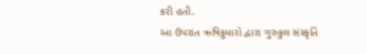કરી હતી.
આ ઉપરાંત ઋષિકુમારો દ્વારા ગુરુકુલ સંસ્કૃતિ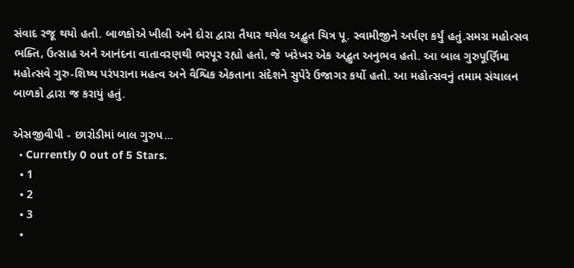સંવાદ રજૂ થયો હતો. બાળકોએ ખીલી અને દોરા દ્વારા તૈયાર થયેલ અદ્ભુત ચિત્ર પૂ. સ્વામીજીને અર્પણ કર્યું હતું.સમગ્ર મહોત્સવ ભક્તિ, ઉત્સાહ અને આનંદના વાતાવરણથી ભરપૂર રહ્યો હતો, જે ખરેખર એક અદ્ભુત અનુભવ હતો. આ બાલ ગુરુપૂર્ણિમા મહોત્સવે ગુરુ-શિષ્ય પરંપરાના મહત્વ અને વૈશ્વિક એકતાના સંદેશને સુપેરે ઉજાગર કર્યો હતો. આ મહોત્સવનું તમામ સંચાલન બાળકો દ્વારા જ કરાયું હતું.

એસજીવીપી - છારોડીમાં બાલ ગુરુપ...
  • Currently 0 out of 5 Stars.
  • 1
  • 2
  • 3
  •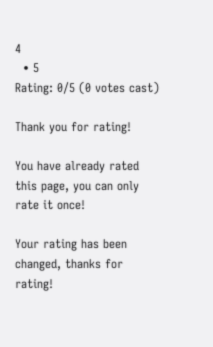4
  • 5
Rating: 0/5 (0 votes cast)

Thank you for rating!

You have already rated this page, you can only rate it once!

Your rating has been changed, thanks for rating!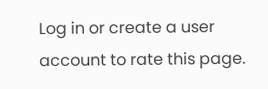Log in or create a user account to rate this page.